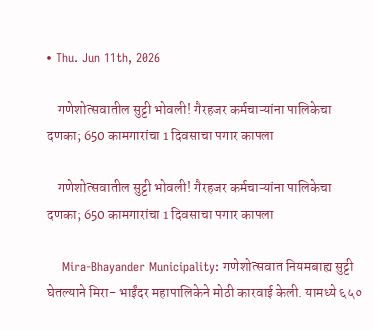• Thu. Jun 11th, 2026

    गणेशोत्सवातील सुट्टी भोवली! गैरहजर कर्मचाऱ्यांना पालिकेचा दणका; 650 कामगारांचा 1 दिवसाचा पगार कापला

    गणेशोत्सवातील सुट्टी भोवली! गैरहजर कर्मचाऱ्यांना पालिकेचा दणका; 650 कामगारांचा 1 दिवसाचा पगार कापला

    Mira-Bhayander Municipality: गणेशोत्सवात नियमबाह्य सुट्टी घेतल्याने मिरा- भाईंदर महापालिकेने मोठी कारवाई केली. यामध्ये ६५०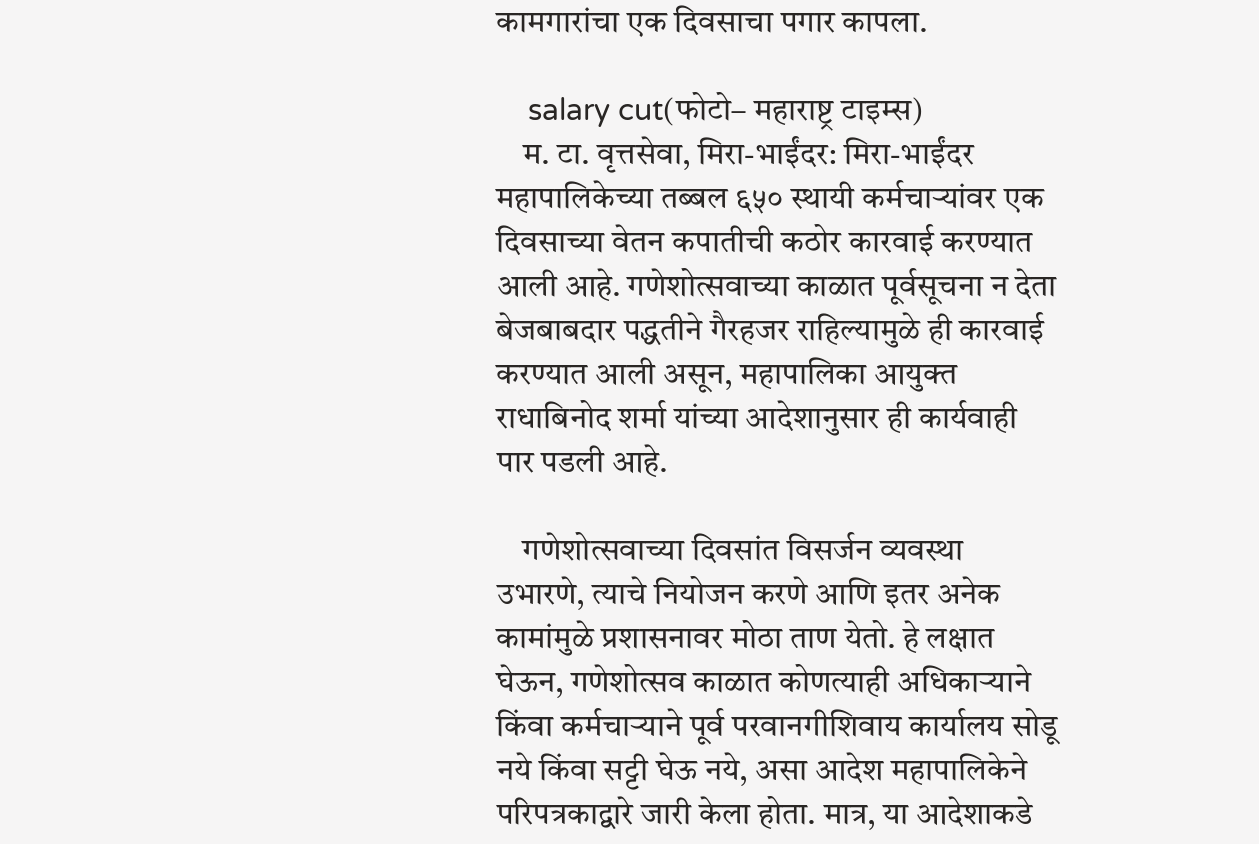कामगारांचा एक दिवसाचा पगार कापला.

    salary cut(फोटो– महाराष्ट्र टाइम्स)
    म. टा. वृत्तसेवा, मिरा-भाईंदर: मिरा-भाईंदर महापालिकेच्या तब्बल ६५० स्थायी कर्मचाऱ्यांवर एक दिवसाच्या वेतन कपातीची कठोर कारवाई करण्यात आली आहे. गणेशोत्सवाच्या काळात पूर्वसूचना न देता बेजबाबदार पद्धतीने गैरहजर राहिल्यामुळे ही कारवाई करण्यात आली असून, महापालिका आयुक्त राधाबिनोद शर्मा यांच्या आदेशानुसार ही कार्यवाही पार पडली आहे.

    गणेशोत्सवाच्या दिवसांत विसर्जन व्यवस्था उभारणे, त्याचे नियोजन करणे आणि इतर अनेक कामांमुळे प्रशासनावर मोठा ताण येतो. हे लक्षात घेऊन, गणेशोत्सव काळात कोणत्याही अधिकाऱ्याने किंवा कर्मचाऱ्याने पूर्व परवानगीशिवाय कार्यालय सोडू नये किंवा सट्टी घेऊ नये, असा आदेश महापालिकेने परिपत्रकाद्वारे जारी केला होता. मात्र, या आदेशाकडे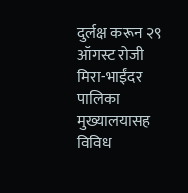दुर्लक्ष करून २९ ऑगस्ट रोजी मिरा-भाईंदर पालिका मुख्यालयासह विविध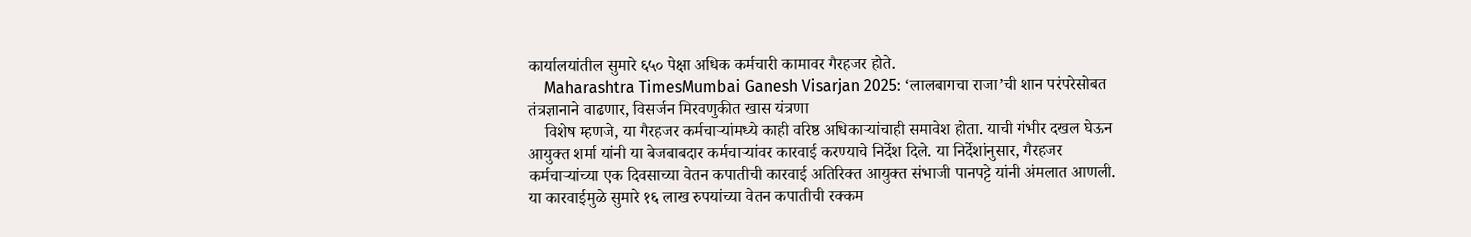कार्यालयांतील सुमारे ६५० पेक्षा अधिक कर्मचारी कामावर गैरहजर होते.
    Maharashtra TimesMumbai Ganesh Visarjan 2025: ‘लालबागचा राजा’ची शान परंपरेसोबत तंत्रज्ञानाने वाढणार, विसर्जन मिरवणुकीत खास यंत्रणा
    विशेष म्हणजे, या गैरहजर कर्मचाऱ्यांमध्ये काही वरिष्ठ अधिकाऱ्यांचाही समावेश होता. याची गंभीर दखल घेऊन आयुक्त शर्मा यांनी या बेजबाबदार कर्मचाऱ्यांवर कारवाई करण्याचे निर्देश दिले. या निर्देशांनुसार, गैरहजर कर्मचाऱ्यांच्या एक दिवसाच्या वेतन कपातीची कारवाई अतिरिक्त आयुक्त संभाजी पानपट्टे यांनी अंमलात आणली. या कारवाईमुळे सुमारे १६ लाख रुपयांच्या वेतन कपातीची रक्कम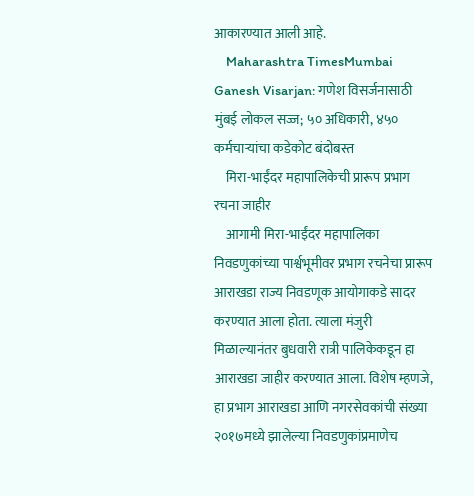आकारण्यात आली आहे.
    Maharashtra TimesMumbai Ganesh Visarjan: गणेश विसर्जनासाठी मुंबई लोकल सज्ज; ५० अधिकारी, ४५० कर्मचाऱ्यांचा कडेकोट बंदोबस्त
    मिरा-भाईंदर महापालिकेची प्रारूप प्रभाग रचना जाहीर
    आगामी मिरा-भाईंदर महापालिका निवडणुकांच्या पार्श्वभूमीवर प्रभाग रचनेचा प्रारूप आराखडा राज्य निवडणूक आयोगाकडे सादर करण्यात आला होता. त्याला मंजुरी मिळाल्यानंतर बुधवारी रात्री पालिकेकडून हा आराखडा जाहीर करण्यात आला. विशेष म्हणजे, हा प्रभाग आराखडा आणि नगरसेवकांची संख्या २०१७मध्ये झालेल्या निवडणुकांप्रमाणेच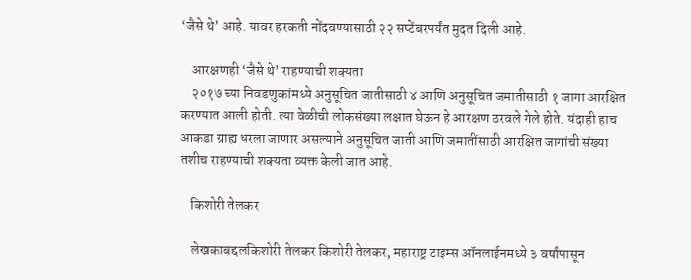‘जैसे थे’ आहे. यावर हरकती नोंदवण्यासाठी २२ सप्टेंबरपर्यंत मुदत दिली आहे.

    आरक्षणही ‘जैसे थे’ राहण्याची शक्यता
    २०१७ च्या निवडणुकांमध्ये अनुसूचित जातीसाठी ४ आणि अनुसूचित जमातीसाठी १ जागा आरक्षित करण्यात आली होती. त्या वेळीची लोकसंख्या लक्षात घेऊन हे आरक्षण ठरवले गेले होते. यंदाही हाच आकडा ग्राह्य धरला जाणार असल्याने अनुसूचित जाती आणि जमातींसाठी आरक्षित जागांची संख्या तशीच राहण्याची शक्यता व्यक्त केली जात आहे.

    किशोरी तेलकर

    लेखकाबद्दलकिशोरी तेलकर किशोरी तेलकर, महाराष्ट्र टाइम्स ऑनलाईनमध्ये ३ वर्षांपासून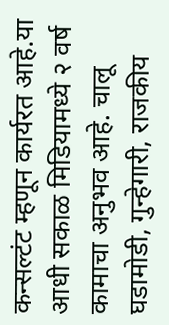कन्सल्टंट म्हणून कार्यरत आहे.या आधी सकाळ मिडियामध्ये २ वर्ष कामाचा अनुभव आहे. चालू घडामोडी, गुन्हेगारी, राजकीय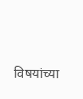विषयांच्या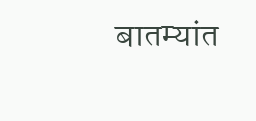बातम्यांत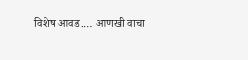विशेष आवड.… आणखी वाचा